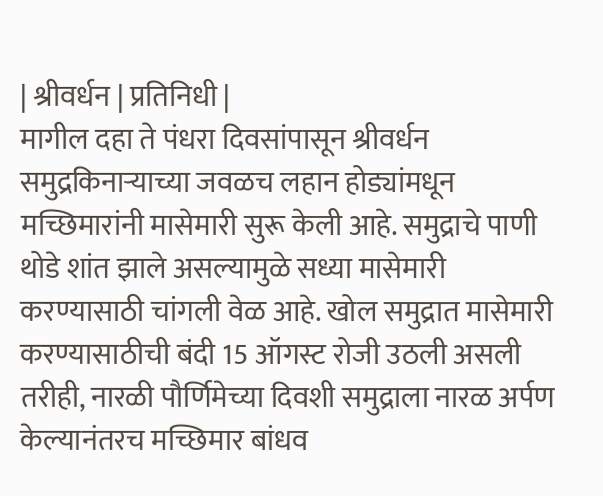| श्रीवर्धन | प्रतिनिधी |
मागील दहा ते पंधरा दिवसांपासून श्रीवर्धन समुद्रकिनाऱ्याच्या जवळच लहान होड्यांमधून मच्छिमारांनी मासेमारी सुरू केली आहे. समुद्राचे पाणी थोडे शांत झाले असल्यामुळे सध्या मासेमारी करण्यासाठी चांगली वेळ आहे. खोल समुद्रात मासेमारी करण्यासाठीची बंदी 15 ऑगस्ट रोजी उठली असली तरीही, नारळी पौर्णिमेच्या दिवशी समुद्राला नारळ अर्पण केल्यानंतरच मच्छिमार बांधव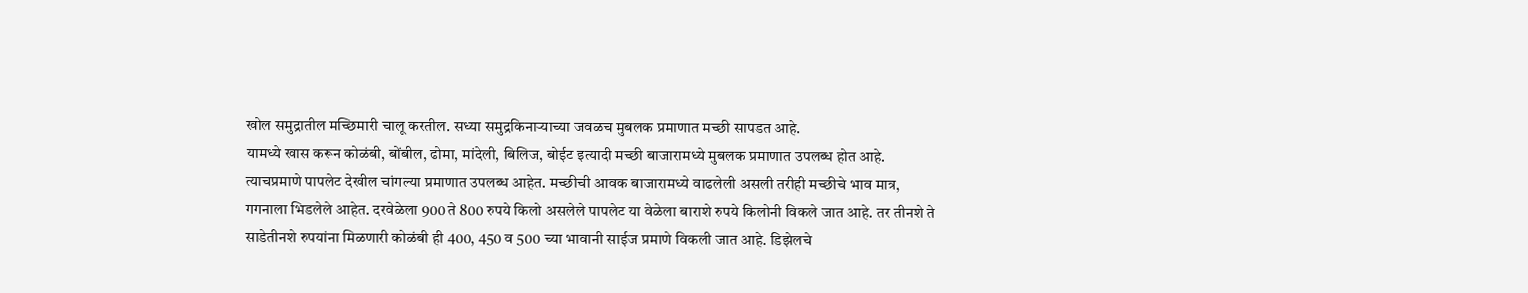खोल समुद्रातील मच्छिमारी चालू करतील. सध्या समुद्रकिनाऱ्याच्या जवळच मुबलक प्रमाणात मच्छी सापडत आहे.
यामध्ये खास करून कोळंबी, बोंबील, ढोमा, मांदेली, बिलिज, बोईट इत्यादी मच्छी बाजारामध्ये मुबलक प्रमाणात उपलब्ध होत आहे. त्याचप्रमाणे पापलेट देखील चांगल्या प्रमाणात उपलब्ध आहेत. मच्छीची आवक बाजारामध्ये वाढलेली असली तरीही मच्छीचे भाव मात्र, गगनाला भिडलेले आहेत. दरवेळेला 900 ते 800 रुपये किलो असलेले पापलेट या वेळेला बाराशे रुपये किलोनी विकले जात आहे. तर तीनशे ते साडेतीनशे रुपयांना मिळणारी कोळंबी ही 400, 450 व 500 च्या भावानी साईज प्रमाणे विकली जात आहे. डिझेलचे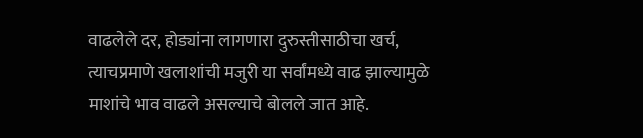वाढलेले दर, होड्यांना लागणारा दुरुस्तीसाठीचा खर्च, त्याचप्रमाणे खलाशांची मजुरी या सर्वांमध्ये वाढ झाल्यामुळे माशांचे भाव वाढले असल्याचे बोलले जात आहे.